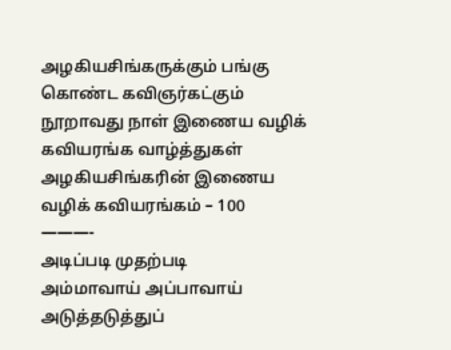அழகியசிங்கருக்கும் பங்கு கொண்ட கவிஞர்கட்கும் நூறாவது நாள் இணைய வழிக் கவியரங்க வாழ்த்துகள்
அழகியசிங்கரின் இணைய வழிக் கவியரங்கம் – 100
———-
அடிப்படி முதற்படி
அம்மாவாய் அப்பாவாய்
அடுத்தடுத்துப்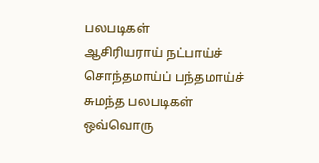பலபடிகள்
ஆசிரியராய் நட்பாய்ச்
சொந்தமாய்ப் பந்தமாய்ச்
சுமந்த பலபடிகள்
ஒவ்வொரு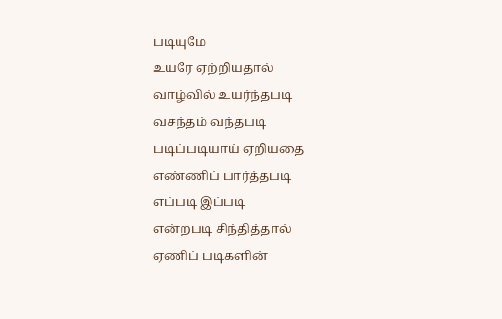படியுமே
உயரே ஏற்றியதால்
வாழ்வில் உயர்ந்தபடி
வசந்தம் வந்தபடி
படிப்படியாய் ஏறியதை
எண்ணிப் பார்த்தபடி
எப்படி இப்படி
என்றபடி சிந்தித்தால்
ஏணிப் படிகளின்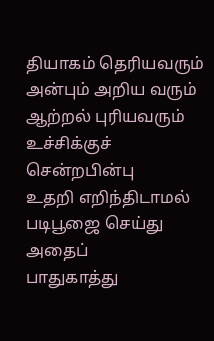தியாகம் தெரியவரும்
அன்பும் அறிய வரும்
ஆற்றல் புரியவரும்
உச்சிக்குச் சென்றபின்பு
உதறி எறிந்திடாமல்
படிபூஜை செய்து அதைப்
பாதுகாத்து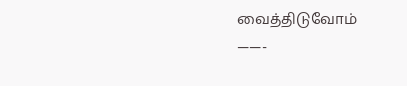வைத்திடுவோம்
——-